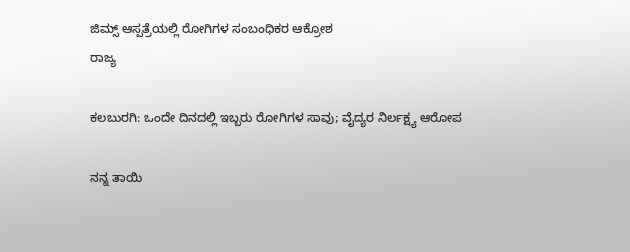ಜಿಮ್ಸ್ ಆಸ್ಪತ್ರೆಯಲ್ಲಿ ರೋಗಿಗಳ ಸಂಬಂಧಿಕರ ಆಕ್ರೋಶ
ರಾಜ್ಯ

ಕಲಬುರಗಿ: ಒಂದೇ ದಿನದಲ್ಲಿ ಇಬ್ಬರು ರೋಗಿಗಳ ಸಾವು; ವೈದ್ಯರ ನಿರ್ಲಕ್ಷ್ಯ ಆರೋಪ

ನನ್ನ ತಾಯಿ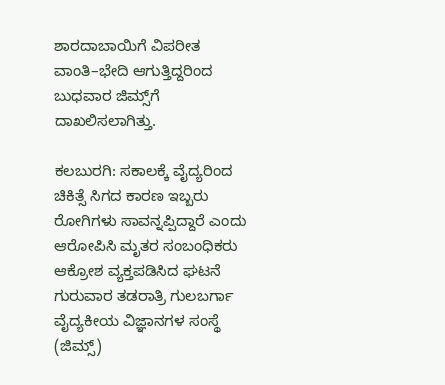ಶಾರದಾಬಾಯಿಗೆ ವಿಪರೀತ ವಾಂತಿ–ಭೇದಿ ಆಗುತ್ತಿದ್ದರಿಂದ ಬುಧವಾರ ಜಿಮ್ಸ್‌ಗೆ ದಾಖಲಿಸಲಾಗಿತ್ತು.

ಕಲಬುರಗಿ: ಸಕಾಲಕ್ಕೆ ವೈದ್ಯರಿಂದ ಚಿಕಿತ್ಸೆ ಸಿಗದ ಕಾರಣ ಇಬ್ಬರು ರೋಗಿಗಳು ಸಾವನ್ನಪ್ಪಿದ್ದಾರೆ ಎಂದು ಆರೋಪಿಸಿ ಮೃತರ ಸಂಬಂಧಿಕರು ಆಕ್ರೋಶ ವ್ಯಕ್ತಪಡಿಸಿದ ಘಟನೆ ಗುರುವಾರ ತಡರಾತ್ರಿ ಗುಲಬರ್ಗಾ ವೈದ್ಯಕೀಯ ವಿಜ್ಞಾನಗಳ ಸಂಸ್ಥೆ (ಜಿಮ್ಸ್)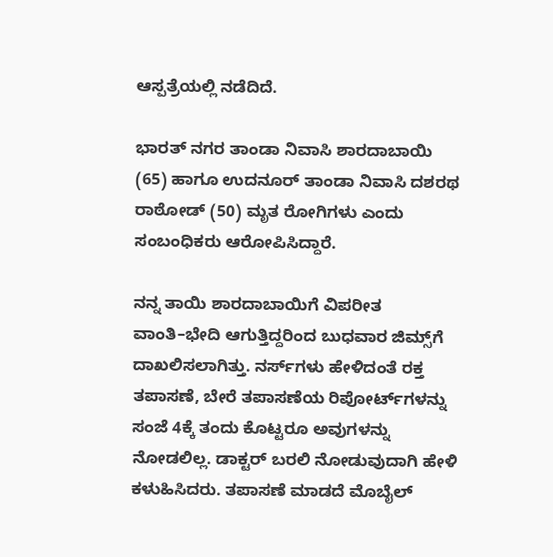ಆಸ್ಪತ್ರೆಯಲ್ಲಿ ನಡೆದಿದೆ.

ಭಾರತ್ ನಗರ ತಾಂಡಾ ನಿವಾಸಿ ಶಾರದಾಬಾಯಿ (65) ಹಾಗೂ ಉದನೂರ್ ತಾಂಡಾ ನಿವಾಸಿ ದಶರಥ ರಾಠೋಡ್ (50) ಮೃತ ರೋಗಿಗಳು ಎಂದು ಸಂಬಂಧಿಕರು ಆರೋಪಿಸಿದ್ದಾರೆ.

ನನ್ನ ತಾಯಿ ಶಾರದಾಬಾಯಿಗೆ ವಿಪರೀತ ವಾಂತಿ–ಭೇದಿ ಆಗುತ್ತಿದ್ದರಿಂದ ಬುಧವಾರ ಜಿಮ್ಸ್‌ಗೆ ದಾಖಲಿಸಲಾಗಿತ್ತು. ನರ್ಸ್‌ಗಳು ಹೇಳಿದಂತೆ ರಕ್ತ ತಪಾಸಣೆ, ಬೇರೆ ತಪಾಸಣೆಯ ರಿಪೋರ್ಟ್‌ಗಳನ್ನು ಸಂಜೆ 4ಕ್ಕೆ ತಂದು ಕೊಟ್ಟರೂ ಅವುಗಳನ್ನು ನೋಡಲಿಲ್ಲ. ಡಾಕ್ಟರ್ ಬರಲಿ ನೋಡುವುದಾಗಿ ಹೇಳಿ ಕಳುಹಿಸಿದರು. ತಪಾಸಣೆ ಮಾಡದೆ ಮೊಬೈಲ್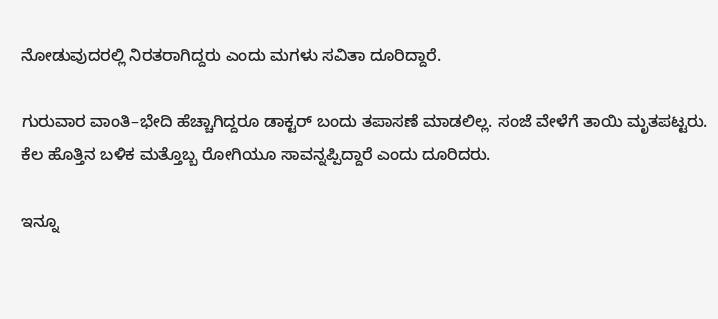ನೋಡುವುದರಲ್ಲಿ ನಿರತರಾಗಿದ್ದರು ಎಂದು ಮಗಳು ಸವಿತಾ ದೂರಿದ್ದಾರೆ.

ಗುರುವಾರ ವಾಂತಿ–ಭೇದಿ ಹೆಚ್ಚಾಗಿದ್ದರೂ ಡಾಕ್ಟರ್ ಬಂದು ತಪಾಸಣೆ ಮಾಡಲಿಲ್ಲ. ಸಂಜೆ ವೇಳೆಗೆ ತಾಯಿ ಮೃತಪಟ್ಟರು. ಕೆಲ ಹೊತ್ತಿನ ಬಳಿಕ ಮತ್ತೊಬ್ಬ ರೋಗಿಯೂ ಸಾವನ್ನಪ್ಪಿದ್ದಾರೆ ಎಂದು ದೂರಿದರು.

ಇನ್ನೂ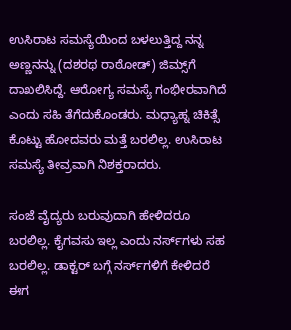ಉಸಿರಾಟ ಸಮಸ್ಯೆಯಿಂದ ಬಳಲುತ್ತಿದ್ದ ನನ್ನ ಅಣ್ಣನನ್ನು (ದಶರಥ ರಾಠೋಡ್) ಜಿಮ್ಸ್‌ಗೆ ದಾಖಲಿಸಿದ್ದೆ. ಆರೋಗ್ಯ ಸಮಸ್ಯೆ ಗಂಭೀರವಾಗಿದೆ ಎಂದು ಸಹಿ ತೆಗೆದುಕೊಂಡರು. ಮಧ್ಯಾಹ್ನ ಚಿಕಿತ್ಸೆ ಕೊಟ್ಟು ಹೋದವರು ಮತ್ತೆ ಬರಲಿಲ್ಲ. ಉಸಿರಾಟ ಸಮಸ್ಯೆ ತೀವ್ರವಾಗಿ ನಿಶಕ್ತರಾದರು.

ಸಂಜೆ ವೈದ್ಯರು ಬರುವುದಾಗಿ ಹೇಳಿದರೂ ಬರಲಿಲ್ಲ. ಕೈಗವಸು ಇಲ್ಲ ಎಂದು ನರ್ಸ್‌ಗಳು ಸಹ ಬರಲಿಲ್ಲ. ಡಾಕ್ಟರ್‌ ಬಗ್ಗೆ ನರ್ಸ್‌ಗಳಿಗೆ ಕೇಳಿದರೆ ಈಗ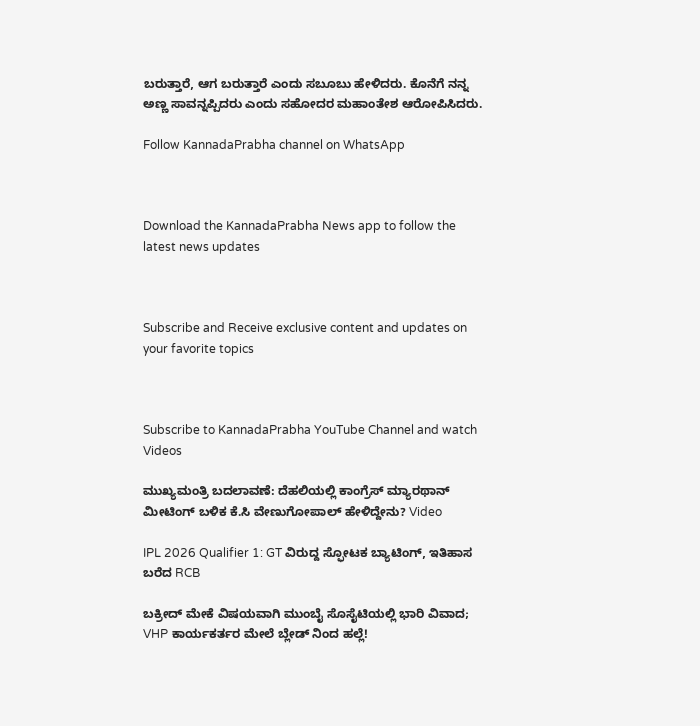ಬರುತ್ತಾರೆ, ಆಗ ಬರುತ್ತಾರೆ ಎಂದು ಸಬೂಬು ಹೇಳಿದರು. ಕೊನೆಗೆ ನನ್ನ ಅಣ್ಣ ಸಾವನ್ನಪ್ಪಿದರು ಎಂದು ಸಹೋದರ ಮಹಾಂತೇಶ ಆರೋಪಿಸಿದರು.

Follow KannadaPrabha channel on WhatsApp



Download the KannadaPrabha News app to follow the latest news updates



Subscribe and Receive exclusive content and updates on your favorite topics



Subscribe to KannadaPrabha YouTube Channel and watch Videos

ಮುಖ್ಯಮಂತ್ರಿ ಬದಲಾವಣೆ: ದೆಹಲಿಯಲ್ಲಿ ಕಾಂಗ್ರೆಸ್‌ ಮ್ಯಾರಥಾನ್‌ ಮೀಟಿಂಗ್ ಬಳಿಕ ಕೆ.ಸಿ ವೇಣುಗೋಪಾಲ್ ಹೇಳಿದ್ದೇನು? Video

IPL 2026 Qualifier 1: GT ವಿರುದ್ದ ಸ್ಫೋಟಕ ಬ್ಯಾಟಿಂಗ್, ಇತಿಹಾಸ ಬರೆದ RCB

ಬಕ್ರೀದ್ ಮೇಕೆ ವಿಷಯವಾಗಿ ಮುಂಬೈ ಸೊಸೈಟಿಯಲ್ಲಿ ಭಾರಿ ವಿವಾದ; VHP ಕಾರ್ಯಕರ್ತರ ಮೇಲೆ ಬ್ಲೇಡ್ ನಿಂದ ಹಲ್ಲೆ!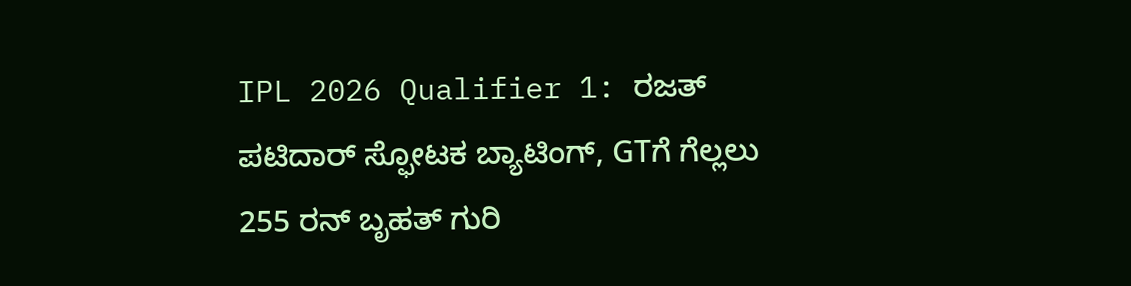IPL 2026 Qualifier 1: ರಜತ್ ಪಟಿದಾರ್ ಸ್ಫೋಟಕ ಬ್ಯಾಟಿಂಗ್, GTಗೆ ಗೆಲ್ಲಲು 255 ರನ್ ಬೃಹತ್ ಗುರಿ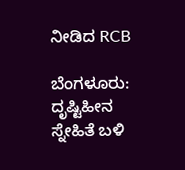ನೀಡಿದ RCB

ಬೆಂಗಳೂರು: ದೃಷ್ಟಿಹೀನ ಸ್ನೇಹಿತೆ ಬಳಿ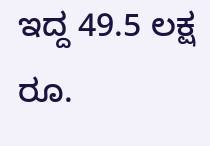ಇದ್ದ 49.5 ಲಕ್ಷ ರೂ.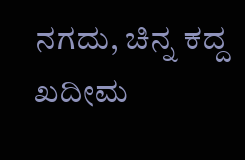ನಗದು, ಚಿನ್ನ ಕದ್ದ ಖದೀಮ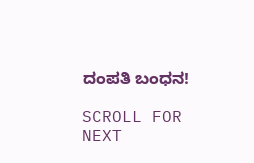ದಂಪತಿ ಬಂಧನ!

SCROLL FOR NEXT